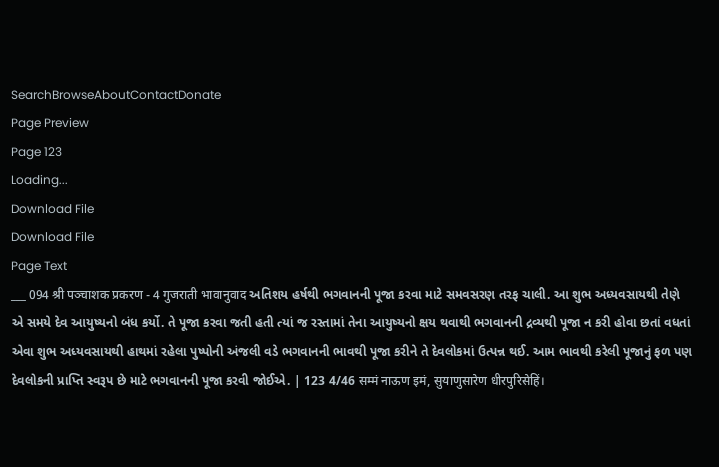SearchBrowseAboutContactDonate
Page Preview
Page 123
Loading...
Download File
Download File
Page Text
___ 094 श्री पञ्चाशक प्रकरण - 4 गुजराती भावानुवाद અતિશય હર્ષથી ભગવાનની પૂજા કરવા માટે સમવસરણ તરફ ચાલી. આ શુભ અધ્યવસાયથી તેણે એ સમયે દેવ આયુષ્યનો બંધ કર્યો. તે પૂજા કરવા જતી હતી ત્યાં જ રસ્તામાં તેના આયુષ્યનો ક્ષય થવાથી ભગવાનની દ્રવ્યથી પૂજા ન કરી હોવા છતાં વધતાં એવા શુભ અધ્યવસાયથી હાથમાં રહેલા પુષ્પોની અંજલી વડે ભગવાનની ભાવથી પૂજા કરીને તે દેવલોકમાં ઉત્પન્ન થઈ. આમ ભાવથી કરેલી પૂજાનું ફળ પણ દેવલોકની પ્રાપ્તિ સ્વરૂપ છે માટે ભગવાનની પૂજા કરવી જોઈએ. | 123 4/46 सम्मं नाऊण इमं, सुयाणुसारेण धीरपुरिसेहिं।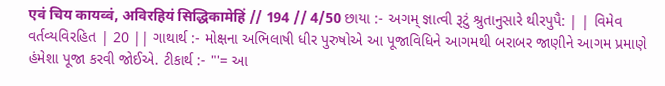एवं चिय कायव्वं, अविरहियं सिद्धिकामेहिं // 194 // 4/50 છાયા :- અગમ્ જ્ઞાત્વી રૂટું શ્રુતાનુસારે થીરપુપૈ: | | વિમેવ વર્તવ્યવિરહિત | 20 || ગાથાર્થ :- મોક્ષના અભિલાષી ધીર પુરુષોએ આ પૂજાવિધિને આગમથી બરાબર જાણીને આગમ પ્રમાણે હંમેશા પૂજા કરવી જોઈએ. ટીકાર્થ :- "'= આ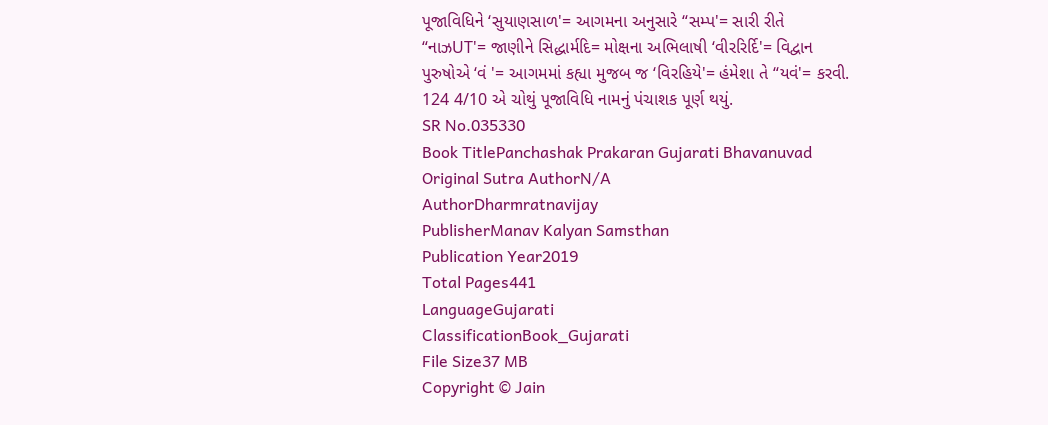પૂજાવિધિને ‘સુયાણસાળ'= આગમના અનુસારે “સમ્પ'= સારી રીતે “નાઝUT'= જાણીને સિદ્ધાર્મદિ= મોક્ષના અભિલાષી ‘વીરરિર્દિ'= વિદ્વાન પુરુષોએ ‘વં '= આગમમાં કહ્યા મુજબ જ ‘વિરહિયે'= હંમેશા તે “યવં'= કરવી. 124 4/10 એ ચોથું પૂજાવિધિ નામનું પંચાશક પૂર્ણ થયું.
SR No.035330
Book TitlePanchashak Prakaran Gujarati Bhavanuvad
Original Sutra AuthorN/A
AuthorDharmratnavijay
PublisherManav Kalyan Samsthan
Publication Year2019
Total Pages441
LanguageGujarati
ClassificationBook_Gujarati
File Size37 MB
Copyright © Jain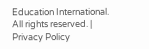Education International. All rights reserved. | Privacy Policy